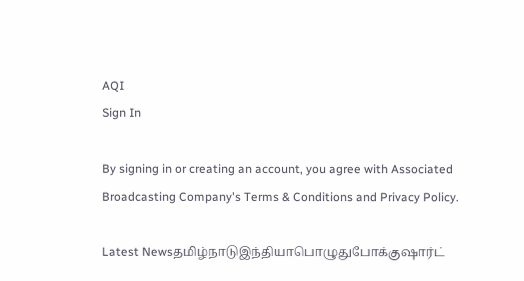AQI
Sign In

By signing in or creating an account, you agree with Associated Broadcasting Company's Terms & Conditions and Privacy Policy.

Latest Newsதமிழ்நாடுஇந்தியாபொழுதுபோக்குஷார்ட்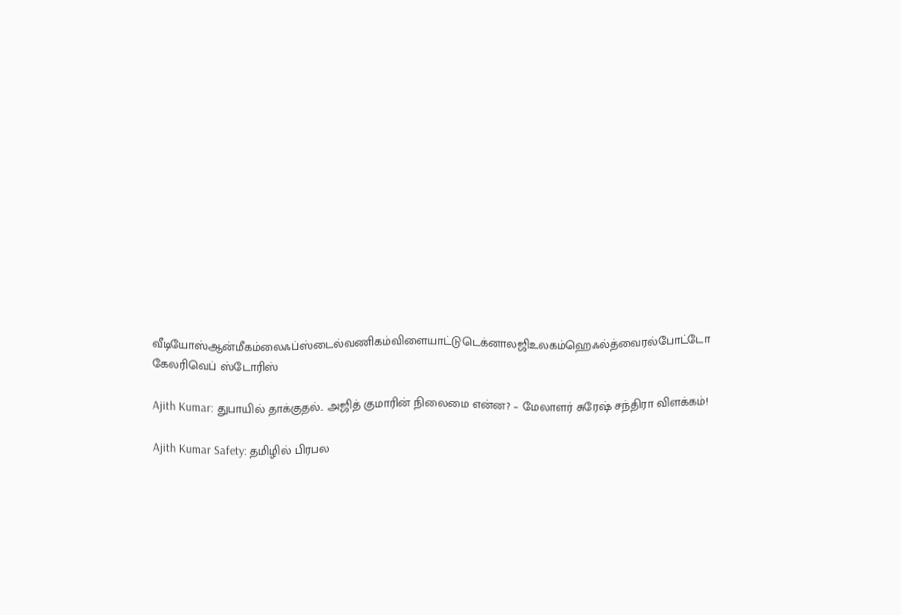வீடியோஸ்ஆன்மீகம்லைஃப்ஸ்டைல்வணிகம்விளையாட்டுடெக்னாலஜிஉலகம்ஹெஃல்த்வைரல்போட்டோ கேலரிவெப் ஸ்டோரிஸ்

Ajith Kumar: துபாயில் தாக்குதல்.. அஜித் குமாரின் நிலைமை என்ன? – மேலாளர் சுரேஷ் சந்திரா விளக்கம்!

Ajith Kumar Safety: தமிழில் பிரபல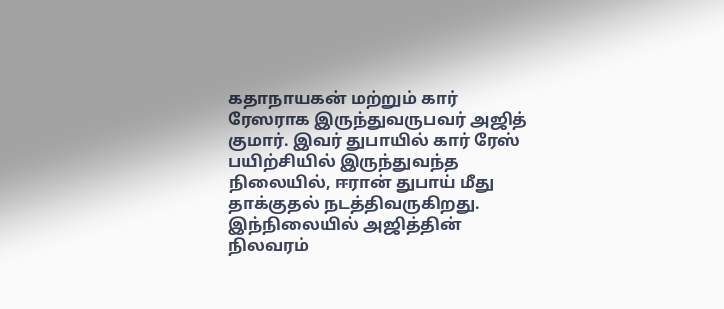கதாநாயகன் மற்றும் கார் ரேஸராக இருந்துவருபவர் அஜித் குமார். இவர் துபாயில் கார் ரேஸ் பயிற்சியில் இருந்துவந்த நிலையில், ஈரான் துபாய் மீது தாக்குதல் நடத்திவருகிறது. இந்நிலையில் அஜித்தின் நிலவரம்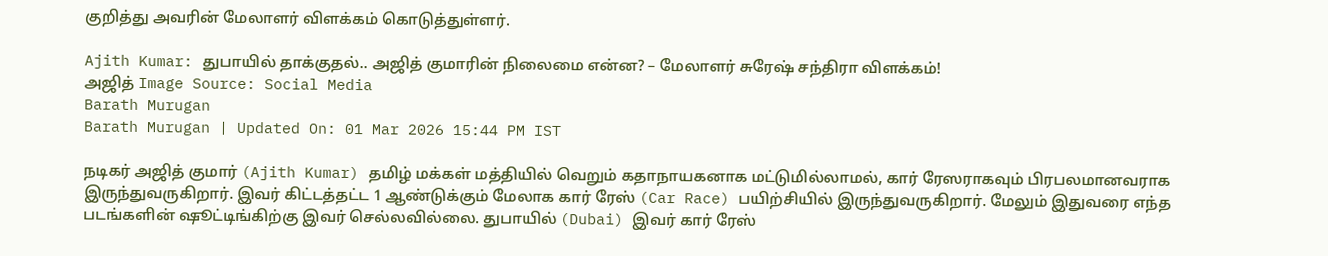குறித்து அவரின் மேலாளர் விளக்கம் கொடுத்துள்ளர்.

Ajith Kumar: துபாயில் தாக்குதல்.. அஜித் குமாரின் நிலைமை என்ன? – மேலாளர் சுரேஷ் சந்திரா விளக்கம்!
அஜித் Image Source: Social Media
Barath Murugan
Barath Murugan | Updated On: 01 Mar 2026 15:44 PM IST

நடிகர் அஜித் குமார் (Ajith Kumar) தமிழ் மக்கள் மத்தியில் வெறும் கதாநாயகனாக மட்டுமில்லாமல், கார் ரேஸராகவும் பிரபலமானவராக இருந்துவருகிறார். இவர் கிட்டத்தட்ட 1 ஆண்டுக்கும் மேலாக கார் ரேஸ் (Car Race) பயிற்சியில் இருந்துவருகிறார். மேலும் இதுவரை எந்த படங்களின் ஷூட்டிங்கிற்கு இவர் செல்லவில்லை. துபாயில் (Dubai) இவர் கார் ரேஸ்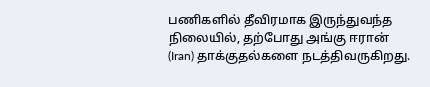பணிகளில் தீவிரமாக இருந்துவந்த நிலையில், தற்போது அங்கு ஈரான் (Iran) தாக்குதல்களை நடத்திவருகிறது.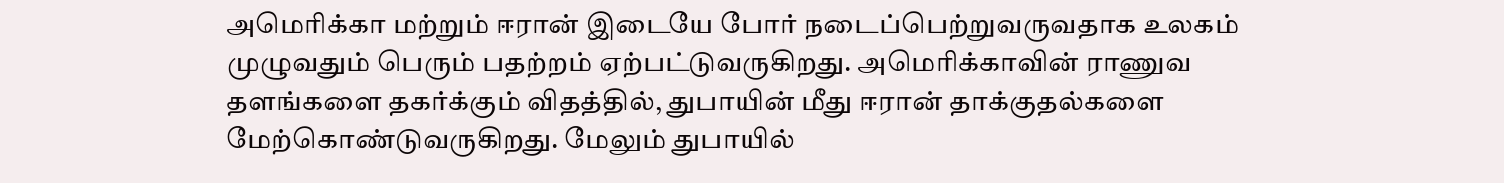அமெரிக்கா மற்றும் ஈரான் இடையே போர் நடைப்பெற்றுவருவதாக உலகம் முழுவதும் பெரும் பதற்றம் ஏற்பட்டுவருகிறது. அமெரிக்காவின் ராணுவ தளங்களை தகர்க்கும் விதத்தில், துபாயின் மீது ஈரான் தாக்குதல்களை மேற்கொண்டுவருகிறது. மேலும் துபாயில்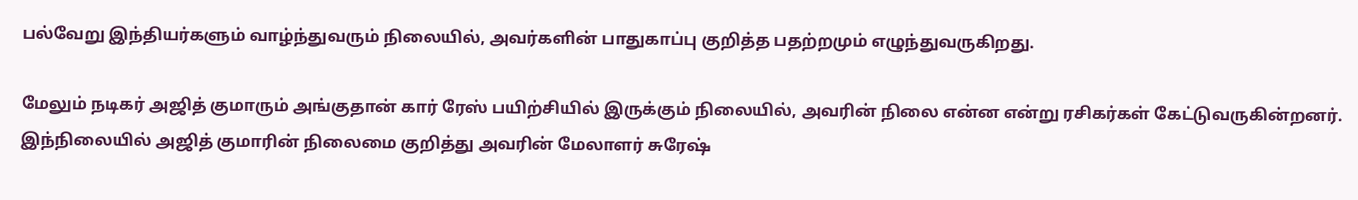பல்வேறு இந்தியர்களும் வாழ்ந்துவரும் நிலையில், அவர்களின் பாதுகாப்பு குறித்த பதற்றமும் எழுந்துவருகிறது.

மேலும் நடிகர் அஜித் குமாரும் அங்குதான் கார் ரேஸ் பயிற்சியில் இருக்கும் நிலையில், அவரின் நிலை என்ன என்று ரசிகர்கள் கேட்டுவருகின்றனர். இந்நிலையில் அஜித் குமாரின் நிலைமை குறித்து அவரின் மேலாளர் சுரேஷ்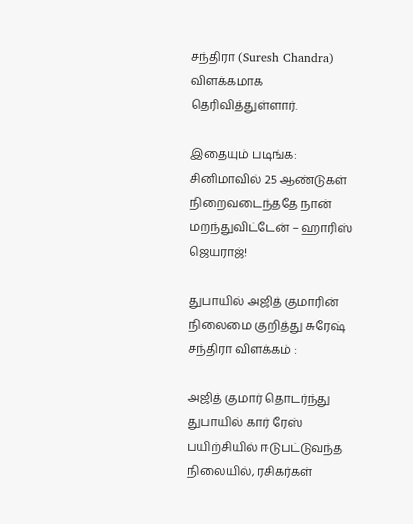சந்திரா (Suresh Chandra) விளக்கமாக தெரிவித்துள்ளார்.

இதையும் படிங்க: சினிமாவில் 25 ஆண்டுகள் நிறைவடைந்ததே நான் மறந்துவிட்டேன் – ஹாரிஸ் ஜெயராஜ்!

துபாயில் அஜித் குமாரின் நிலைமை குறித்து சுரேஷ் சந்திரா விளக்கம் :

அஜித் குமார் தொடர்ந்து துபாயில் கார் ரேஸ் பயிற்சியில் ஈடுபட்டுவந்த நிலையில், ரசிகர்கள்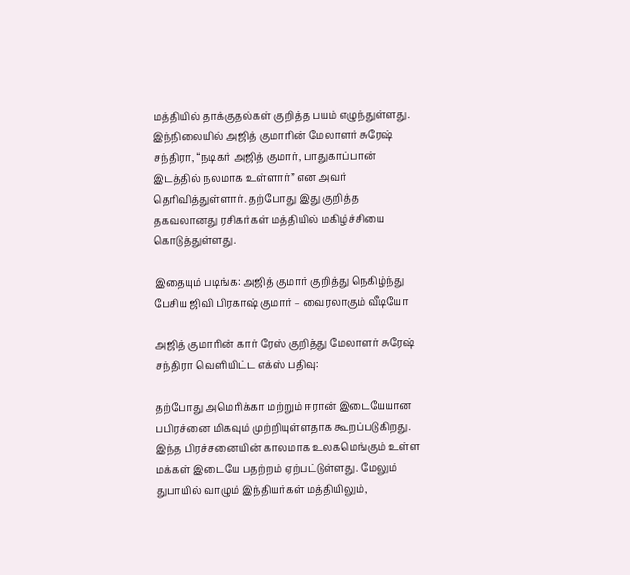மத்தியில் தாக்குதல்கள் குறித்த பயம் எழுந்துள்ளது. இந்நிலையில் அஜித் குமாரின் மேலாளர் சுரேஷ் சந்திரா, “நடிகர் அஜித் குமார், பாதுகாப்பான் இடத்தில் நலமாக உள்ளார்” என அவர் தெரிவித்துள்ளார். தற்போது இது குறித்த தகவலானது ரசிகர்கள் மத்தியில் மகிழ்ச்சியை கொடுத்துள்ளது.

இதையும் படிங்க: அஜித் குமார் குறித்து நெகிழ்ந்து பேசிய ஜிவி பிரகாஷ் குமார் – வைரலாகும் வீடியோ

அஜித் குமாரின் கார் ரேஸ் குறித்து மேலாளர் சுரேஷ் சந்திரா வெளியிட்ட எக்ஸ் பதிவு:

தற்போது அமெரிக்கா மற்றும் ஈரான் இடையேயான பபிரச்னை மிகவும் முற்றியுள்ளதாக கூறப்படுகிறது. இந்த பிரச்சனையின் காலமாக உலகமெங்கும் உள்ள மக்கள் இடையே பதற்றம் ஏற்பட்டுள்ளது. மேலும் துபாயில் வாழும் இந்தியர்கள் மத்தியிலும்,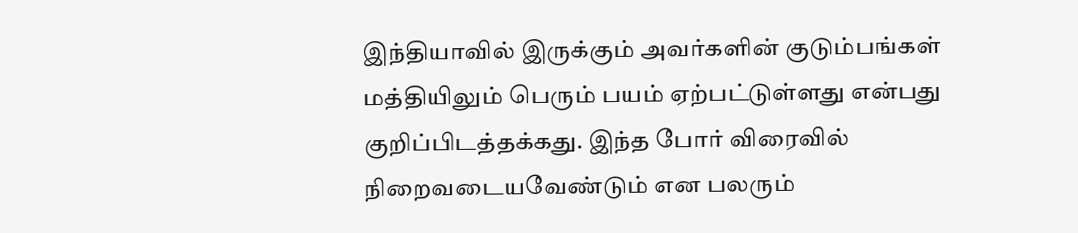இந்தியாவில் இருக்கும் அவர்களின் குடும்பங்கள் மத்தியிலும் பெரும் பயம் ஏற்பட்டுள்ளது என்பது குறிப்பிடத்தக்கது. இந்த போர் விரைவில் நிறைவடையவேண்டும் என பலரும்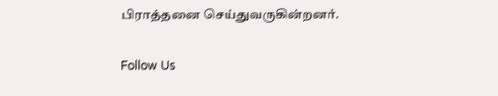பிராத்தனை செய்துவருகின்றனர்.

Follow Us